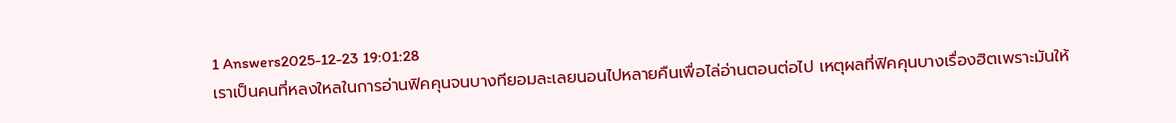1 Answers2025-12-23 19:01:28
เราเป็นคนที่หลงใหลในการอ่านฟิคคุนจนบางทียอมละเลยนอนไปหลายคืนเพื่อไล่อ่านตอนต่อไป เหตุผลที่ฟิคคุนบางเรื่องฮิตเพราะมันให้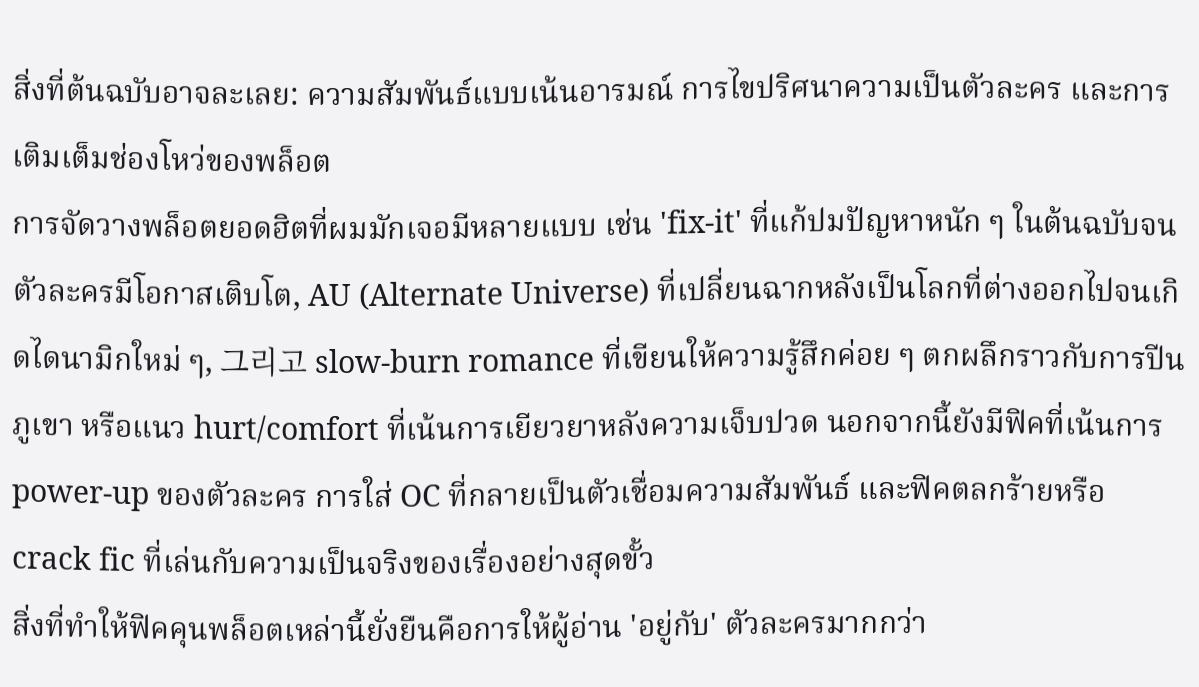สิ่งที่ต้นฉบับอาจละเลย: ความสัมพันธ์แบบเน้นอารมณ์ การไขปริศนาความเป็นตัวละคร และการเติมเต็มช่องโหว่ของพล็อต
การจัดวางพล็อตยอดฮิตที่ผมมักเจอมีหลายแบบ เช่น 'fix-it' ที่แก้ปมปัญหาหนัก ๆ ในต้นฉบับจนตัวละครมีโอกาสเติบโต, AU (Alternate Universe) ที่เปลี่ยนฉากหลังเป็นโลกที่ต่างออกไปจนเกิดไดนามิกใหม่ ๆ, 그리고 slow-burn romance ที่เขียนให้ความรู้สึกค่อย ๆ ตกผลึกราวกับการปีนภูเขา หรือแนว hurt/comfort ที่เน้นการเยียวยาหลังความเจ็บปวด นอกจากนี้ยังมีฟิคที่เน้นการ power-up ของตัวละคร การใส่ OC ที่กลายเป็นตัวเชื่อมความสัมพันธ์ และฟิคตลกร้ายหรือ crack fic ที่เล่นกับความเป็นจริงของเรื่องอย่างสุดขั้ว
สิ่งที่ทำให้ฟิคคุนพล็อตเหล่านี้ยั่งยืนคือการให้ผู้อ่าน 'อยู่กับ' ตัวละครมากกว่า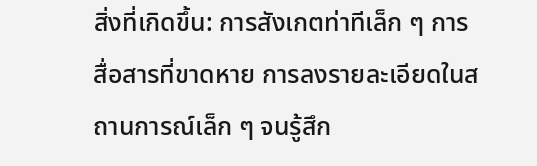สิ่งที่เกิดขึ้น: การสังเกตท่าทีเล็ก ๆ การสื่อสารที่ขาดหาย การลงรายละเอียดในสถานการณ์เล็ก ๆ จนรู้สึก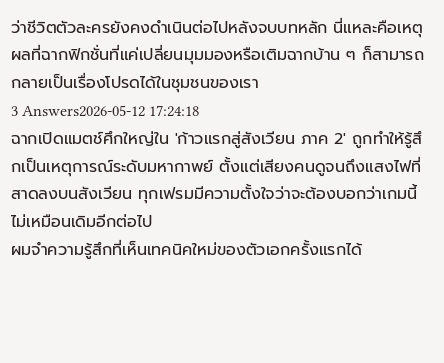ว่าชีวิตตัวละครยังคงดำเนินต่อไปหลังจบบทหลัก นี่แหละคือเหตุผลที่ฉากฟิกชั่นที่แค่เปลี่ยนมุมมองหรือเติมฉากบ้าน ๆ ก็สามารถกลายเป็นเรื่องโปรดได้ในชุมชนของเรา
3 Answers2026-05-12 17:24:18
ฉากเปิดแมตช์ศึกใหญ่ใน 'ก้าวแรกสู่สังเวียน ภาค 2' ถูกทำให้รู้สึกเป็นเหตุการณ์ระดับมหากาพย์ ตั้งแต่เสียงคนดูจนถึงแสงไฟที่สาดลงบนสังเวียน ทุกเฟรมมีความตั้งใจว่าจะต้องบอกว่าเกมนี้ไม่เหมือนเดิมอีกต่อไป
ผมจำความรู้สึกที่เห็นเทคนิคใหม่ของตัวเอกครั้งแรกได้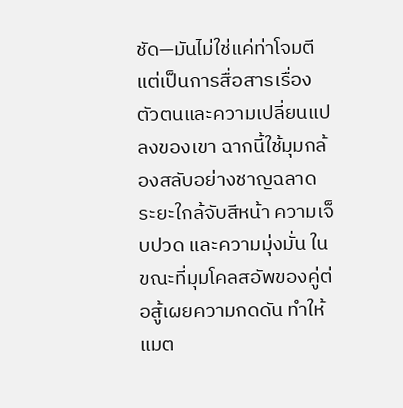ชัด—มันไม่ใช่แค่ท่าโจมตี แต่เป็นการสื่อสารเรื่องตัวตนและความเปลี่ยนแปลงของเขา ฉากนี้ใช้มุมกล้องสลับอย่างชาญฉลาด ระยะใกล้จับสีหน้า ความเจ็บปวด และความมุ่งมั่น ในขณะที่มุมโคลสอัพของคู่ต่อสู้เผยความกดดัน ทำให้แมต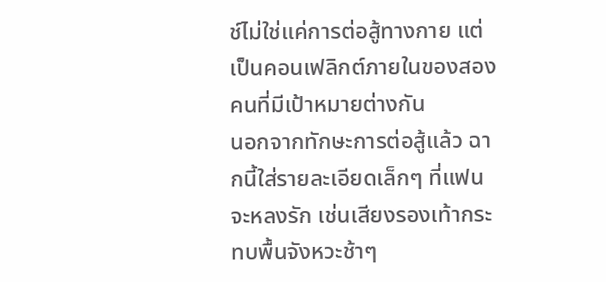ช์ไม่ใช่แค่การต่อสู้ทางกาย แต่เป็นคอนเฟลิกต์ภายในของสองคนที่มีเป้าหมายต่างกัน
นอกจากทักษะการต่อสู้แล้ว ฉากนี้ใส่รายละเอียดเล็กๆ ที่แฟนจะหลงรัก เช่นเสียงรองเท้ากระทบพื้นจังหวะช้าๆ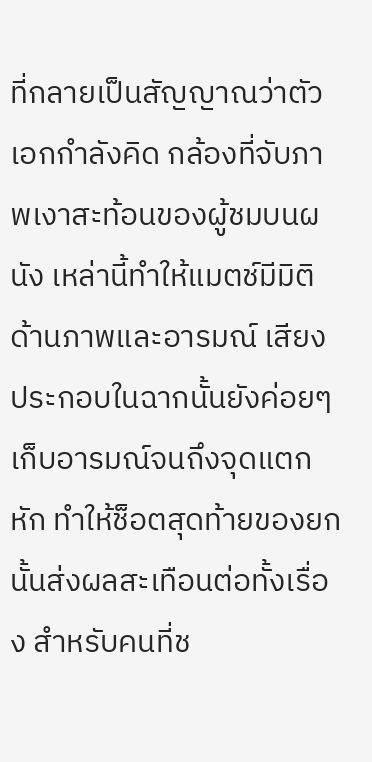ที่กลายเป็นสัญญาณว่าตัวเอกกำลังคิด กล้องที่จับภาพเงาสะท้อนของผู้ชมบนผนัง เหล่านี้ทำให้แมตช์มีมิติด้านภาพและอารมณ์ เสียงประกอบในฉากนั้นยังค่อยๆ เก็บอารมณ์จนถึงจุดแตกหัก ทำให้ช็อตสุดท้ายของยกนั้นส่งผลสะเทือนต่อทั้งเรื่อง สำหรับคนที่ช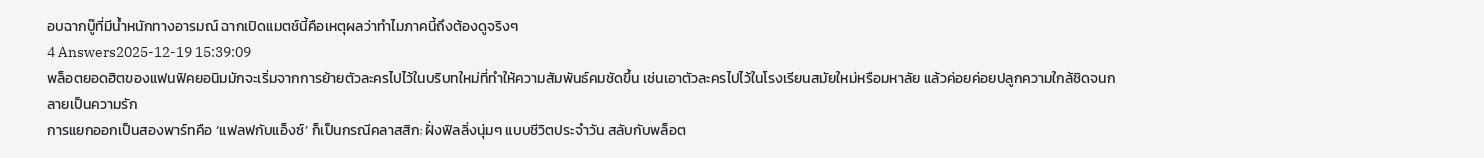อบฉากบู๊ที่มีน้ำหนักทางอารมณ์ ฉากเปิดแมตช์นี้คือเหตุผลว่าทำไมภาคนี้ถึงต้องดูจริงๆ
4 Answers2025-12-19 15:39:09
พล็อตยอดฮิตของแฟนฟิคยอนิมมักจะเริ่มจากการย้ายตัวละครไปไว้ในบริบทใหม่ที่ทำให้ความสัมพันธ์คมชัดขึ้น เช่นเอาตัวละครไปไว้ในโรงเรียนสมัยใหม่หรือมหาลัย แล้วค่อยค่อยปลูกความใกล้ชิดจนกลายเป็นความรัก
การแยกออกเป็นสองพาร์ทคือ ‘แฟลฟกับแอ็งซ์’ ก็เป็นกรณีคลาสสิก: ฝั่งฟิลลิ่งนุ่มๆ แบบชีวิตประจำวัน สลับกับพล็อต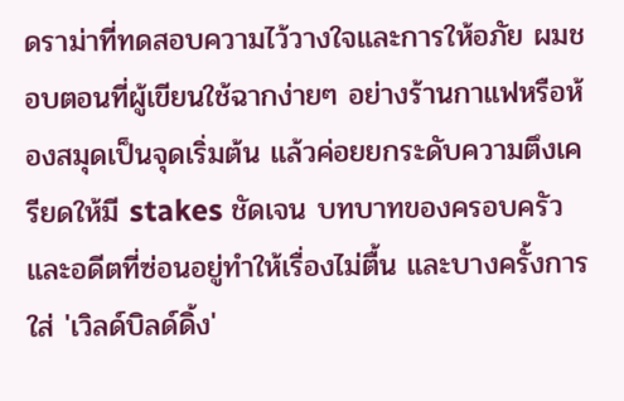ดราม่าที่ทดสอบความไว้วางใจและการให้อภัย ผมชอบตอนที่ผู้เขียนใช้ฉากง่ายๆ อย่างร้านกาแฟหรือห้องสมุดเป็นจุดเริ่มต้น แล้วค่อยยกระดับความตึงเครียดให้มี stakes ชัดเจน บทบาทของครอบครัวและอดีตที่ซ่อนอยู่ทำให้เรื่องไม่ตื้น และบางครั้งการใส่ 'เวิลด์บิลด์ดิ้ง'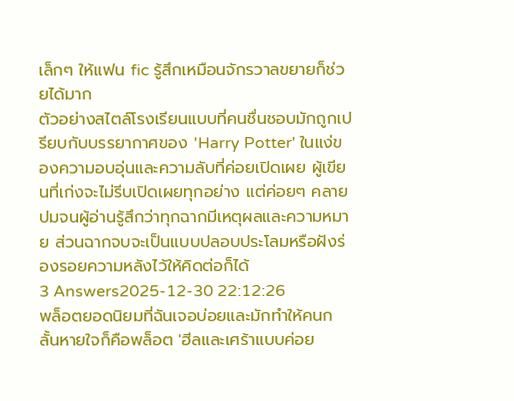เล็กๆ ให้แฟน fic รู้สึกเหมือนจักรวาลขยายก็ช่วยได้มาก
ตัวอย่างสไตล์โรงเรียนแบบที่คนชื่นชอบมักถูกเปรียบกับบรรยากาศของ 'Harry Potter' ในแง่ของความอบอุ่นและความลับที่ค่อยเปิดเผย ผู้เขียนที่เก่งจะไม่รีบเปิดเผยทุกอย่าง แต่ค่อยๆ คลายปมจนผู้อ่านรู้สึกว่าทุกฉากมีเหตุผลและความหมาย ส่วนฉากจบจะเป็นแบบปลอบประโลมหรือฝังร่องรอยความหลังไว้ให้คิดต่อก็ได้
3 Answers2025-12-30 22:12:26
พล็อตยอดนิยมที่ฉันเจอบ่อยและมักทำให้คนกลั้นหายใจก็คือพล็อต 'ฮีลและเศร้าแบบค่อย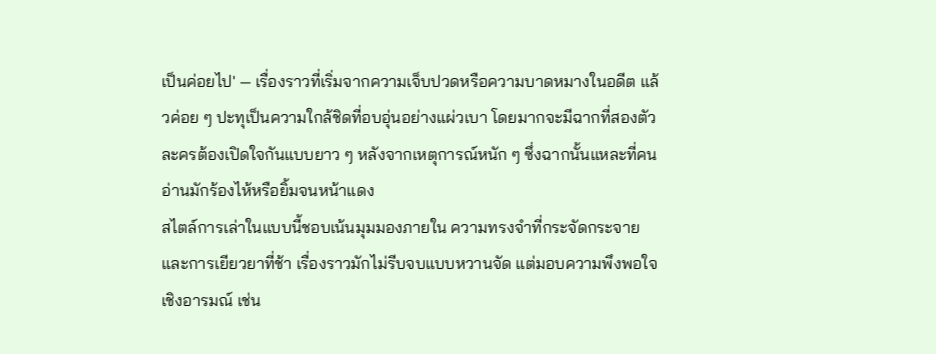เป็นค่อยไป' — เรื่องราวที่เริ่มจากความเจ็บปวดหรือความบาดหมางในอดีต แล้วค่อย ๆ ปะทุเป็นความใกล้ชิดที่อบอุ่นอย่างแผ่วเบา โดยมากจะมีฉากที่สองตัวละครต้องเปิดใจกันแบบยาว ๆ หลังจากเหตุการณ์หนัก ๆ ซึ่งฉากนั้นแหละที่คนอ่านมักร้องไห้หรือยิ้มจนหน้าแดง
สไตล์การเล่าในแบบนี้ชอบเน้นมุมมองภายใน ความทรงจำที่กระจัดกระจาย และการเยียวยาที่ช้า เรื่องราวมักไม่รีบจบแบบหวานจัด แต่มอบความพึงพอใจเชิงอารมณ์ เช่น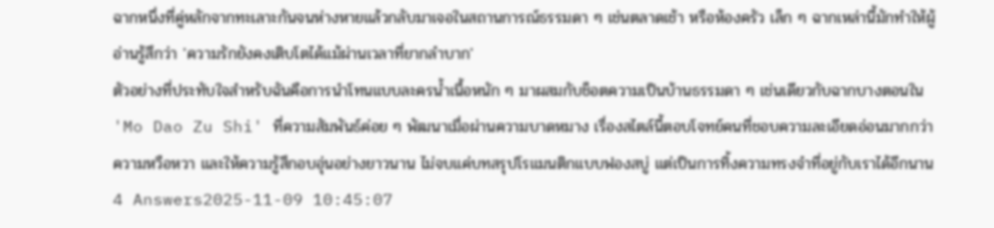ฉากหนึ่งที่คู่หลักจากทะเลาะกันจนห่างหายแล้วกลับมาเจอในสถานการณ์ธรรมดา ๆ เช่นตลาดเช้า หรือห้องครัว เล็ก ๆ ฉากเหล่านี้มักทำให้ผู้อ่านรู้สึกว่า 'ความรักยังคงเติบโตได้แม้ผ่านเวลาที่ยากลำบาก'
ตัวอย่างที่ประทับใจสำหรับฉันคือการนำโทนแบบละครน้ำเนื้อหนัก ๆ มาผสมกับช็อตความเป็นบ้านธรรมดา ๆ เช่นเดียวกับฉากบางตอนใน 'Mo Dao Zu Shi' ที่ความสัมพันธ์ค่อย ๆ พัฒนาเมื่อผ่านความบาดหมาง เรื่องสไตล์นี้ตอบโจทย์คนที่ชอบความละเอียดอ่อนมากกว่าความหวือหวา และให้ความรู้สึกอบอุ่นอย่างยาวนาน ไม่จบแค่บทสรุปโรแมนติกแบบฟองสบู่ แต่เป็นการทิ้งความทรงจำที่อยู่กับเราได้อีกนาน
4 Answers2025-11-09 10:45:07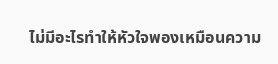ไม่มีอะไรทำให้หัวใจพองเหมือนความ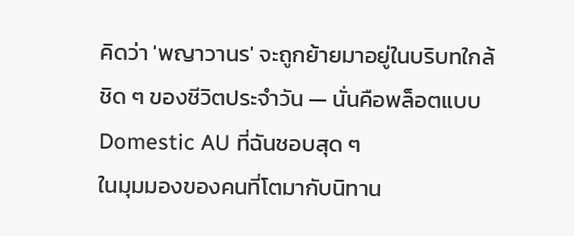คิดว่า 'พญาวานร' จะถูกย้ายมาอยู่ในบริบทใกล้ชิด ๆ ของชีวิตประจำวัน — นั่นคือพล็อตแบบ Domestic AU ที่ฉันชอบสุด ๆ
ในมุมมองของคนที่โตมากับนิทาน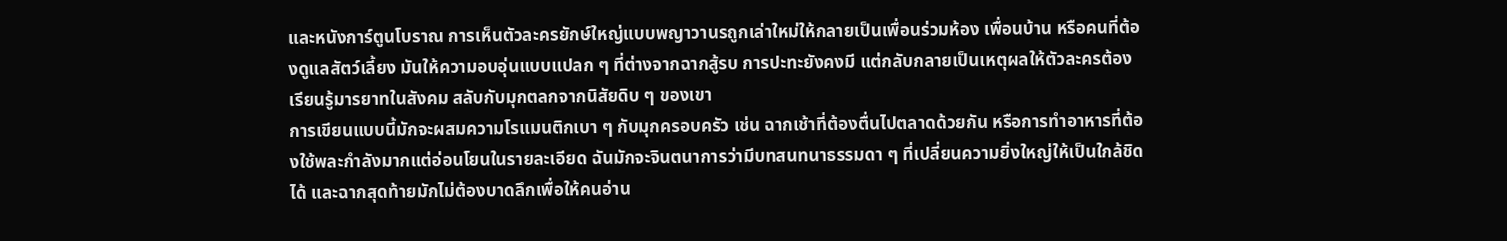และหนังการ์ตูนโบราณ การเห็นตัวละครยักษ์ใหญ่แบบพญาวานรถูกเล่าใหม่ให้กลายเป็นเพื่อนร่วมห้อง เพื่อนบ้าน หรือคนที่ต้องดูแลสัตว์เลี้ยง มันให้ความอบอุ่นแบบแปลก ๆ ที่ต่างจากฉากสู้รบ การปะทะยังคงมี แต่กลับกลายเป็นเหตุผลให้ตัวละครต้องเรียนรู้มารยาทในสังคม สลับกับมุกตลกจากนิสัยดิบ ๆ ของเขา
การเขียนแบบนี้มักจะผสมความโรแมนติกเบา ๆ กับมุกครอบครัว เช่น ฉากเช้าที่ต้องตื่นไปตลาดด้วยกัน หรือการทำอาหารที่ต้องใช้พละกำลังมากแต่อ่อนโยนในรายละเอียด ฉันมักจะจินตนาการว่ามีบทสนทนาธรรมดา ๆ ที่เปลี่ยนความยิ่งใหญ่ให้เป็นใกล้ชิดได้ และฉากสุดท้ายมักไม่ต้องบาดลึกเพื่อให้คนอ่าน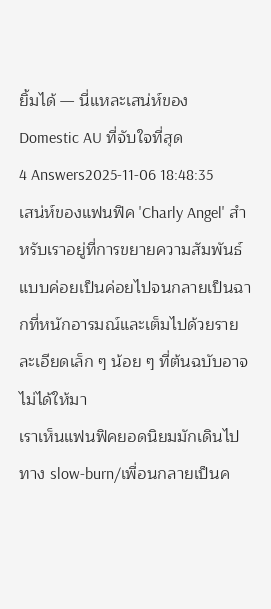ยิ้มได้ — นี่แหละเสน่ห์ของ Domestic AU ที่จับใจที่สุด
4 Answers2025-11-06 18:48:35
เสน่ห์ของแฟนฟิค 'Charly Angel' สำหรับเราอยู่ที่การขยายความสัมพันธ์แบบค่อยเป็นค่อยไปจนกลายเป็นฉากที่หนักอารมณ์และเต็มไปด้วยรายละเอียดเล็ก ๆ น้อย ๆ ที่ต้นฉบับอาจไม่ได้ให้มา
เราเห็นแฟนฟิคยอดนิยมมักเดินไปทาง slow-burn/เพื่อนกลายเป็นค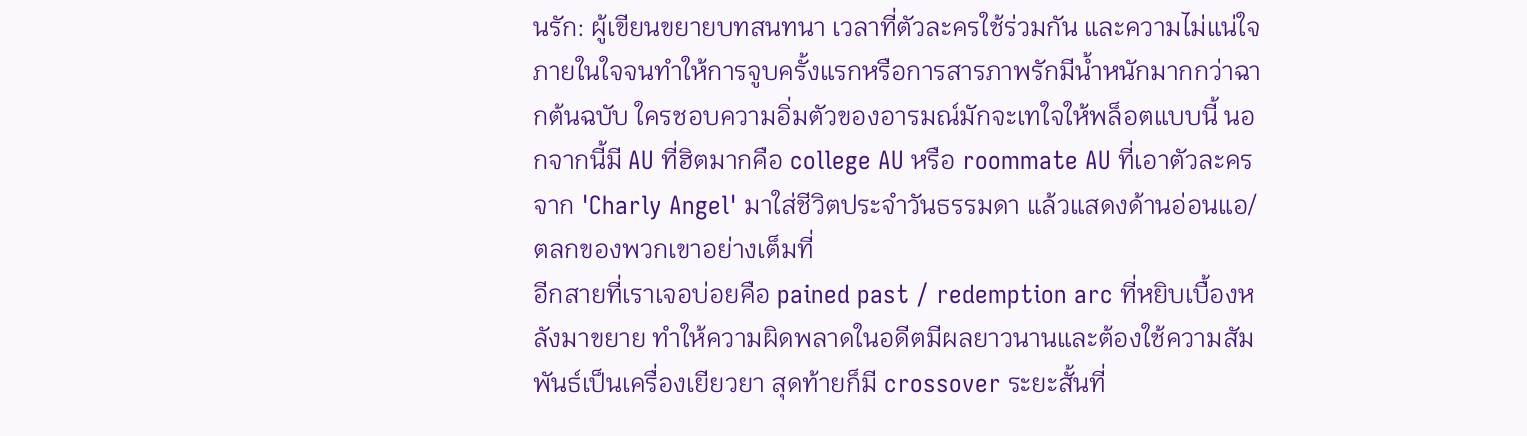นรัก: ผู้เขียนขยายบทสนทนา เวลาที่ตัวละครใช้ร่วมกัน และความไม่แน่ใจภายในใจจนทำให้การจูบครั้งแรกหรือการสารภาพรักมีน้ำหนักมากกว่าฉากต้นฉบับ ใครชอบความอิ่มตัวของอารมณ์มักจะเทใจให้พล็อตแบบนี้ นอกจากนี้มี AU ที่ฮิตมากคือ college AU หรือ roommate AU ที่เอาตัวละครจาก 'Charly Angel' มาใส่ชีวิตประจำวันธรรมดา แล้วแสดงด้านอ่อนแอ/ตลกของพวกเขาอย่างเต็มที่
อีกสายที่เราเจอบ่อยคือ pained past / redemption arc ที่หยิบเบื้องหลังมาขยาย ทำให้ความผิดพลาดในอดีตมีผลยาวนานและต้องใช้ความสัมพันธ์เป็นเครื่องเยียวยา สุดท้ายก็มี crossover ระยะสั้นที่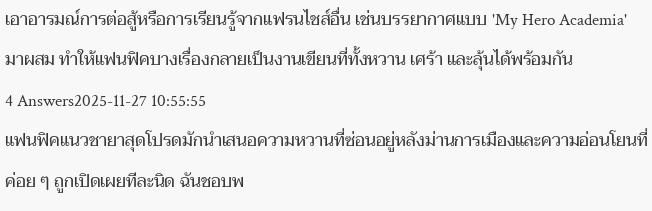เอาอารมณ์การต่อสู้หรือการเรียนรู้จากแฟรนไชส์อื่น เช่นบรรยากาศแบบ 'My Hero Academia' มาผสม ทำให้แฟนฟิคบางเรื่องกลายเป็นงานเขียนที่ทั้งหวาน เศร้า และลุ้นได้พร้อมกัน
4 Answers2025-11-27 10:55:55
แฟนฟิคแนวชายาสุดโปรดมักนำเสนอความหวานที่ซ่อนอยู่หลังม่านการเมืองและความอ่อนโยนที่ค่อย ๆ ถูกเปิดเผยทีละนิด ฉันชอบพ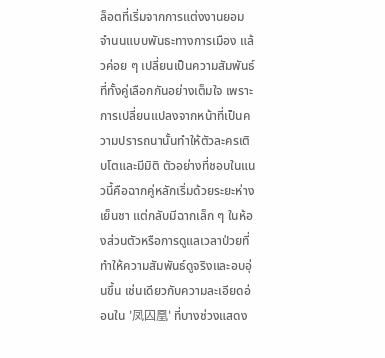ล็อตที่เริ่มจากการแต่งงานยอมจำนนแบบพันธะทางการเมือง แล้วค่อย ๆ เปลี่ยนเป็นความสัมพันธ์ที่ทั้งคู่เลือกกันอย่างเต็มใจ เพราะการเปลี่ยนแปลงจากหน้าที่เป็นความปรารถนานั้นทำให้ตัวละครเติบโตและมีมิติ ตัวอย่างที่ชอบในแนวนี้คือฉากคู่หลักเริ่มด้วยระยะห่างเย็นชา แต่กลับมีฉากเล็ก ๆ ในห้องส่วนตัวหรือการดูแลเวลาป่วยที่ทำให้ความสัมพันธ์ดูจริงและอบอุ่นขึ้น เช่นเดียวกับความละเอียดอ่อนใน '凤囚凰' ที่บางช่วงแสดง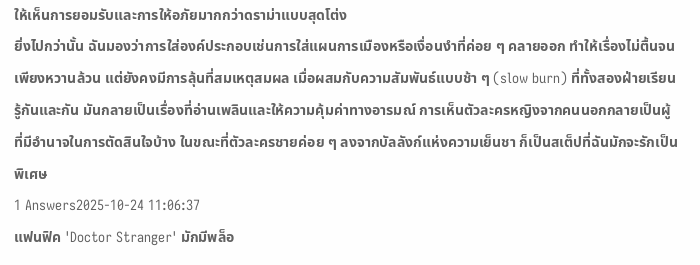ให้เห็นการยอมรับและการให้อภัยมากกว่าดราม่าแบบสุดโต่ง
ยิ่งไปกว่านั้น ฉันมองว่าการใส่องค์ประกอบเช่นการใส่แผนการเมืองหรือเงื่อนงำที่ค่อย ๆ คลายออก ทำให้เรื่องไม่ตื้นจนเพียงหวานล้วน แต่ยังคงมีการลุ้นที่สมเหตุสมผล เมื่อผสมกับความสัมพันธ์แบบช้า ๆ (slow burn) ที่ทั้งสองฝ่ายเรียนรู้กันและกัน มันกลายเป็นเรื่องที่อ่านเพลินและให้ความคุ้มค่าทางอารมณ์ การเห็นตัวละครหญิงจากคนนอกกลายเป็นผู้ที่มีอำนาจในการตัดสินใจบ้าง ในขณะที่ตัวละครชายค่อย ๆ ลงจากบัลลังก์แห่งความเย็นชา ก็เป็นสเต็ปที่ฉันมักจะรักเป็นพิเศษ
1 Answers2025-10-24 11:06:37
แฟนฟิค 'Doctor Stranger' มักมีพล็อ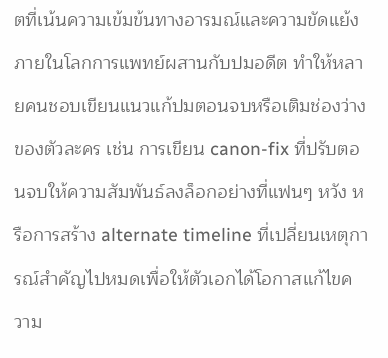ตที่เน้นความเข้มข้นทางอารมณ์และความขัดแย้งภายในโลกการแพทย์ผสานกับปมอดีต ทำให้หลายคนชอบเขียนแนวแก้ปมตอนจบหรือเติมช่องว่างของตัวละคร เช่น การเขียน canon-fix ที่ปรับตอนจบให้ความสัมพันธ์ลงล็อกอย่างที่แฟนๆ หวัง หรือการสร้าง alternate timeline ที่เปลี่ยนเหตุการณ์สำคัญไปหมดเพื่อให้ตัวเอกได้โอกาสแก้ไขความ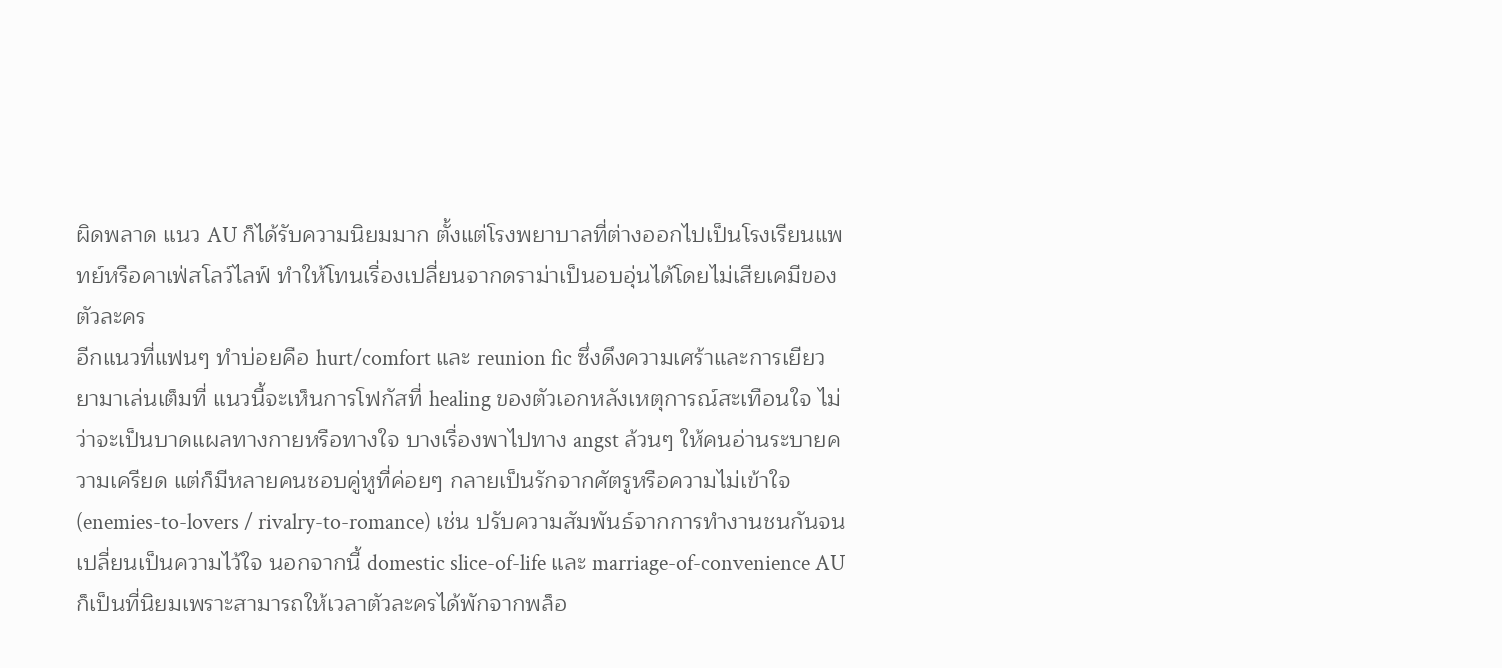ผิดพลาด แนว AU ก็ได้รับความนิยมมาก ตั้งแต่โรงพยาบาลที่ต่างออกไปเป็นโรงเรียนแพทย์หรือคาเฟ่สโลว์ไลฟ์ ทำให้โทนเรื่องเปลี่ยนจากดราม่าเป็นอบอุ่นได้โดยไม่เสียเคมีของตัวละคร
อีกแนวที่แฟนๆ ทำบ่อยคือ hurt/comfort และ reunion fic ซึ่งดึงความเศร้าและการเยียวยามาเล่นเต็มที่ แนวนี้จะเห็นการโฟกัสที่ healing ของตัวเอกหลังเหตุการณ์สะเทือนใจ ไม่ว่าจะเป็นบาดแผลทางกายหรือทางใจ บางเรื่องพาไปทาง angst ล้วนๆ ให้คนอ่านระบายความเครียด แต่ก็มีหลายคนชอบคู่หูที่ค่อยๆ กลายเป็นรักจากศัตรูหรือความไม่เข้าใจ (enemies-to-lovers / rivalry-to-romance) เช่น ปรับความสัมพันธ์จากการทำงานชนกันจนเปลี่ยนเป็นความไว้ใจ นอกจากนี้ domestic slice-of-life และ marriage-of-convenience AU ก็เป็นที่นิยมเพราะสามารถให้เวลาตัวละครได้พักจากพล็อ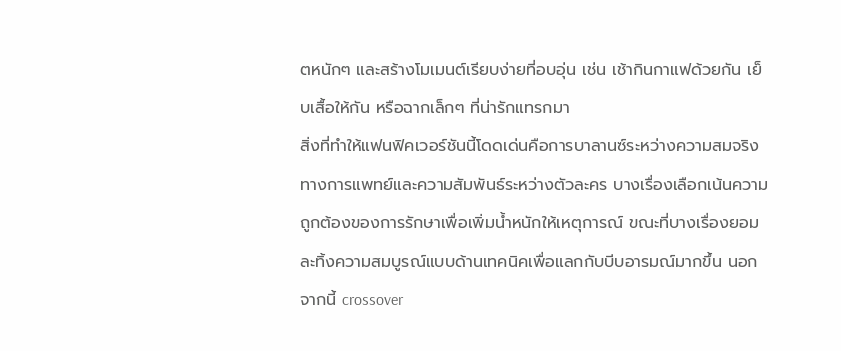ตหนักๆ และสร้างโมเมนต์เรียบง่ายที่อบอุ่น เช่น เช้ากินกาแฟด้วยกัน เย็บเสื้อให้กัน หรือฉากเล็กๆ ที่น่ารักแทรกมา
สิ่งที่ทำให้แฟนฟิคเวอร์ชันนี้โดดเด่นคือการบาลานซ์ระหว่างความสมจริงทางการแพทย์และความสัมพันธ์ระหว่างตัวละคร บางเรื่องเลือกเน้นความถูกต้องของการรักษาเพื่อเพิ่มน้ำหนักให้เหตุการณ์ ขณะที่บางเรื่องยอมละทิ้งความสมบูรณ์แบบด้านเทคนิคเพื่อแลกกับบีบอารมณ์มากขึ้น นอกจากนี้ crossover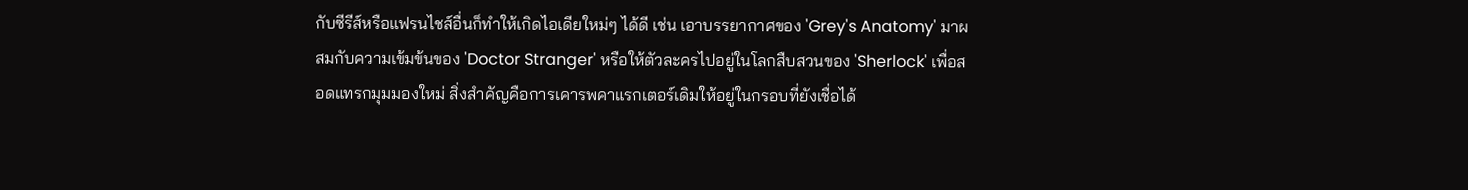กับซีรีส์หรือแฟรนไชส์อื่นก็ทำให้เกิดไอเดียใหม่ๆ ได้ดี เช่น เอาบรรยากาศของ 'Grey's Anatomy' มาผสมกับความเข้มข้นของ 'Doctor Stranger' หรือให้ตัวละครไปอยู่ในโลกสืบสวนของ 'Sherlock' เพื่อสอดแทรกมุมมองใหม่ สิ่งสำคัญคือการเคารพคาแรกเตอร์เดิมให้อยู่ในกรอบที่ยังเชื่อได้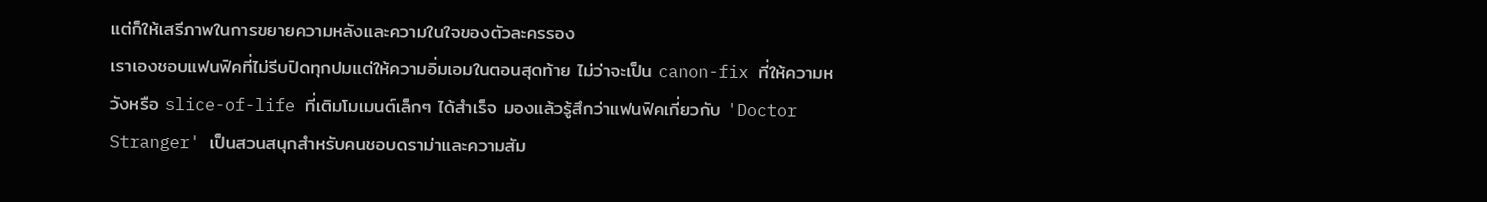แต่ก็ให้เสรีภาพในการขยายความหลังและความในใจของตัวละครรอง
เราเองชอบแฟนฟิคที่ไม่รีบปิดทุกปมแต่ให้ความอิ่มเอมในตอนสุดท้าย ไม่ว่าจะเป็น canon-fix ที่ให้ความหวังหรือ slice-of-life ที่เติมโมเมนต์เล็กๆ ได้สำเร็จ มองแล้วรู้สึกว่าแฟนฟิคเกี่ยวกับ 'Doctor Stranger' เป็นสวนสนุกสำหรับคนชอบดราม่าและความสัม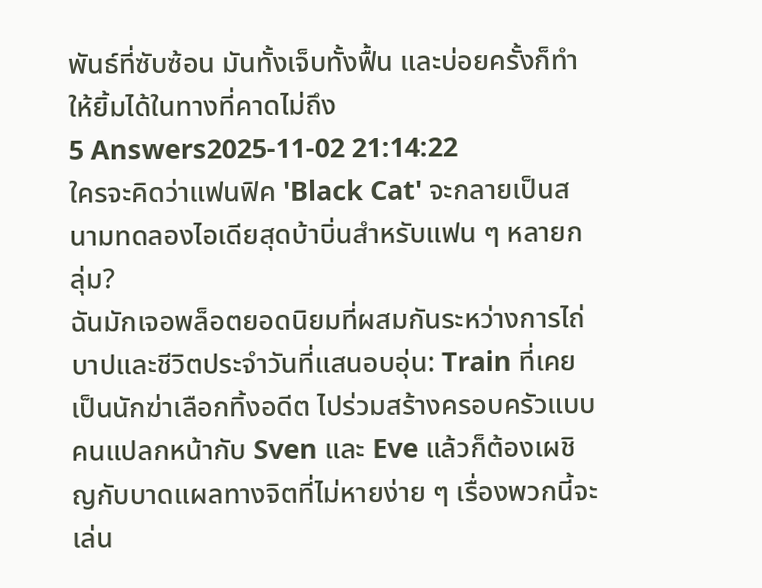พันธ์ที่ซับซ้อน มันทั้งเจ็บทั้งฟื้น และบ่อยครั้งก็ทำให้ยิ้มได้ในทางที่คาดไม่ถึง
5 Answers2025-11-02 21:14:22
ใครจะคิดว่าแฟนฟิค 'Black Cat' จะกลายเป็นสนามทดลองไอเดียสุดบ้าบิ่นสำหรับแฟน ๆ หลายกลุ่ม?
ฉันมักเจอพล็อตยอดนิยมที่ผสมกันระหว่างการไถ่บาปและชีวิตประจำวันที่แสนอบอุ่น: Train ที่เคยเป็นนักฆ่าเลือกทิ้งอดีต ไปร่วมสร้างครอบครัวแบบคนแปลกหน้ากับ Sven และ Eve แล้วก็ต้องเผชิญกับบาดแผลทางจิตที่ไม่หายง่าย ๆ เรื่องพวกนี้จะเล่น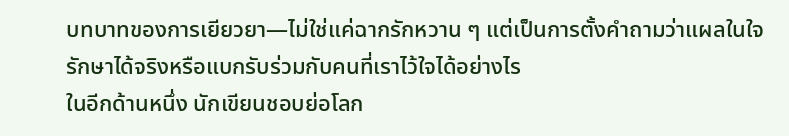บทบาทของการเยียวยา—ไม่ใช่แค่ฉากรักหวาน ๆ แต่เป็นการตั้งคำถามว่าแผลในใจรักษาได้จริงหรือแบกรับร่วมกับคนที่เราไว้ใจได้อย่างไร
ในอีกด้านหนึ่ง นักเขียนชอบย่อโลก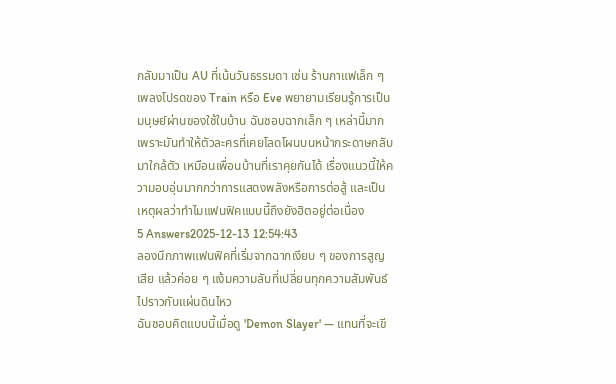กลับมาเป็น AU ที่เน้นวันธรรมดา เช่น ร้านกาแฟเล็ก ๆ เพลงโปรดของ Train หรือ Eve พยายามเรียนรู้การเป็นมนุษย์ผ่านของใช้ในบ้าน ฉันชอบฉากเล็ก ๆ เหล่านี้มากเพราะมันทำให้ตัวละครที่เคยโลดโผนบนหน้ากระดาษกลับมาใกล้ตัว เหมือนเพื่อนบ้านที่เราคุยกันได้ เรื่องแนวนี้ให้ความอบอุ่นมากกว่าการแสดงพลังหรือการต่อสู้ และเป็นเหตุผลว่าทำไมแฟนฟิคแบบนี้ถึงยังฮิตอยู่ต่อเนื่อง
5 Answers2025-12-13 12:54:43
ลองนึกภาพแฟนฟิคที่เริ่มจากฉากเงียบ ๆ ของการสูญเสีย แล้วค่อย ๆ แง้มความลับที่เปลี่ยนทุกความสัมพันธ์ไปราวกับแผ่นดินไหว
ฉันชอบคิดแบบนี้เมื่อดู 'Demon Slayer' — แทนที่จะเขี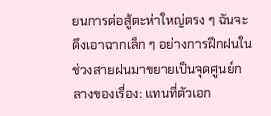ยนการต่อสู้ตะห่าใหญ่ตรง ๆ ฉันจะดึงเอาฉากเล็ก ๆ อย่างการฝึกฝนในช่วงสายฝนมาขยายเป็นจุดศูนย์กลางของเรื่อง: แทนที่ตัวเอก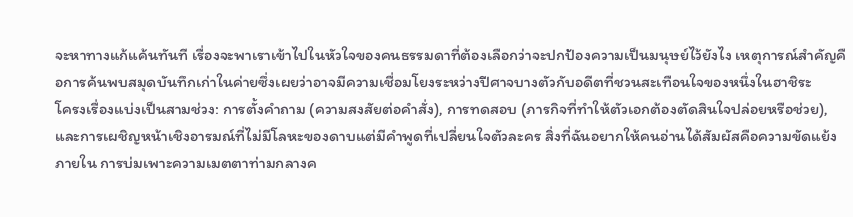จะหาทางแก้แค้นทันที เรื่องจะพาเราเข้าไปในหัวใจของคนธรรมดาที่ต้องเลือกว่าจะปกป้องความเป็นมนุษย์ไว้ยังไง เหตุการณ์สำคัญคือการค้นพบสมุดบันทึกเก่าในค่ายซึ่งเผยว่าอาจมีความเชื่อมโยงระหว่างปีศาจบางตัวกับอดีตที่ชวนสะเทือนใจของหนึ่งในฮาชิระ
โครงเรื่องแบ่งเป็นสามช่วง: การตั้งคำถาม (ความสงสัยต่อคำสั่ง), การทดสอบ (ภารกิจที่ทำให้ตัวเอกต้องตัดสินใจปล่อยหรือช่วย), และการเผชิญหน้าเชิงอารมณ์ที่ไม่มีโลหะของดาบแต่มีคำพูดที่เปลี่ยนใจตัวละคร สิ่งที่ฉันอยากให้คนอ่านได้สัมผัสคือความขัดแย้งภายใน การบ่มเพาะความเมตตาท่ามกลางค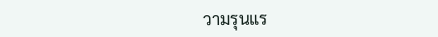วามรุนแร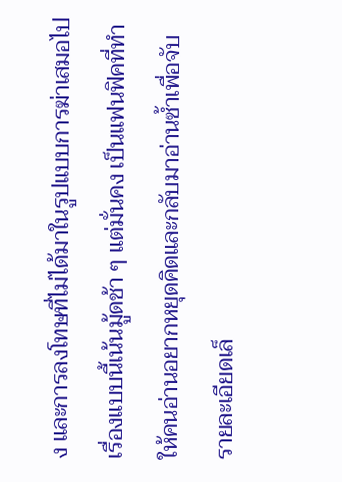ง และการลงโทษที่ไม่ได้มาในรูปแบบการฆ่าเสมอไป เรื่องแบบนี้เน้นมู้ดช้า ๆ แต่มั่นคง เป็นแฟนฟิคที่ทำให้คนอ่านอยากหยุดคิดและกลับมาอ่านซ้ำเพื่อจับรายละเอียดเล็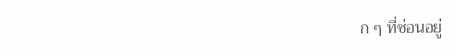ก ๆ ที่ซ่อนอยู่